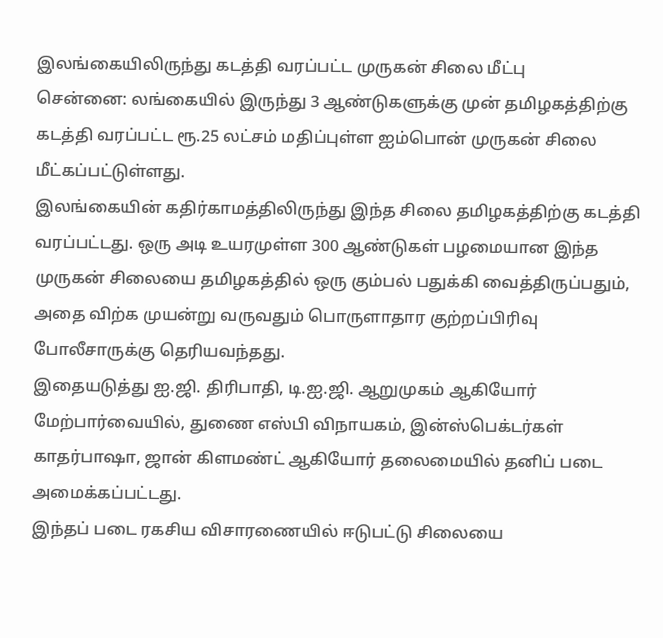இலங்கையிலிருந்து கடத்தி வரப்பட்ட முருகன் சிலை மீட்பு
சென்னை: லங்கையில் இருந்து 3 ஆண்டுகளுக்கு முன் தமிழகத்திற்கு கடத்தி வரப்பட்ட ரூ.25 லட்சம் மதிப்புள்ள ஐம்பொன் முருகன் சிலை மீட்கப்பட்டுள்ளது.
இலங்கையின் கதிர்காமத்திலிருந்து இந்த சிலை தமிழகத்திற்கு கடத்தி வரப்பட்டது. ஒரு அடி உயரமுள்ள 300 ஆண்டுகள் பழமையான இந்த முருகன் சிலையை தமிழகத்தில் ஒரு கும்பல் பதுக்கி வைத்திருப்பதும், அதை விற்க முயன்று வருவதும் பொருளாதார குற்றப்பிரிவு போலீசாருக்கு தெரியவந்தது.
இதையடுத்து ஐ.ஜி. திரிபாதி, டி.ஐ.ஜி. ஆறுமுகம் ஆகியோர் மேற்பார்வையில், துணை எஸ்பி விநாயகம், இன்ஸ்பெக்டர்கள் காதர்பாஷா, ஜான் கிளமண்ட் ஆகியோர் தலைமையில் தனிப் படை அமைக்கப்பட்டது.
இந்தப் படை ரகசிய விசாரணையில் ஈடுபட்டு சிலையை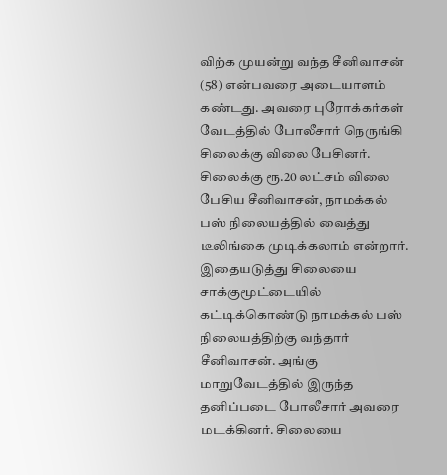விற்க முயன்று வந்த சீனிவாசன் (58) என்பவரை அடையாளம் கண்டது. அவரை புரோக்கர்கள் வேடத்தில் போலீசார் நெருங்கி சிலைக்கு விலை பேசினர்.
சிலைக்கு ரூ.20 லட்சம் விலை பேசிய சீனிவாசன், நாமக்கல் பஸ் நிலையத்தில் வைத்து டீலிங்கை முடிக்கலாம் என்றார்.
இதையடுத்து சிலையை சாக்குமூட்டையில் கட்டிக்கொண்டு நாமக்கல் பஸ் நிலையத்திற்கு வந்தார் சீனிவாசன். அங்கு மாறுவேடத்தில் இருந்த தனிப்படை போலீசார் அவரை மடக்கினர். சிலையை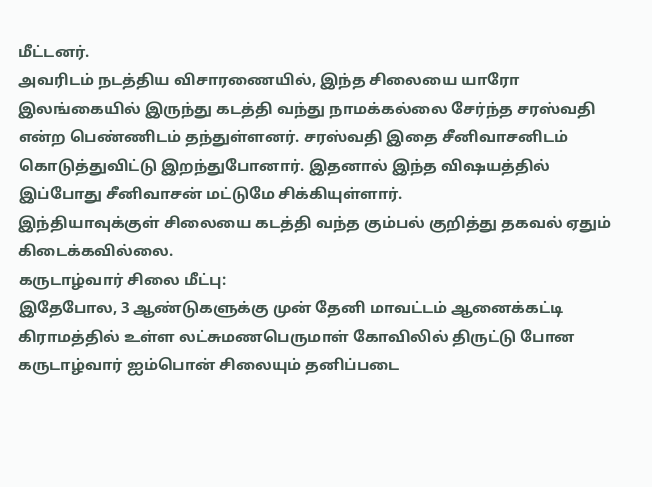மீட்டனர்.
அவரிடம் நடத்திய விசாரணையில், இந்த சிலையை யாரோ இலங்கையில் இருந்து கடத்தி வந்து நாமக்கல்லை சேர்ந்த சரஸ்வதி என்ற பெண்ணிடம் தந்துள்ளனர். சரஸ்வதி இதை சீனிவாசனிடம் கொடுத்துவிட்டு இறந்துபோனார். இதனால் இந்த விஷயத்தில் இப்போது சீனிவாசன் மட்டுமே சிக்கியுள்ளார்.
இந்தியாவுக்குள் சிலையை கடத்தி வந்த கும்பல் குறித்து தகவல் ஏதும் கிடைக்கவில்லை.
கருடாழ்வார் சிலை மீட்பு:
இதேபோல, 3 ஆண்டுகளுக்கு முன் தேனி மாவட்டம் ஆனைக்கட்டி கிராமத்தில் உள்ள லட்சுமணபெருமாள் கோவிலில் திருட்டு போன கருடாழ்வார் ஐம்பொன் சிலையும் தனிப்படை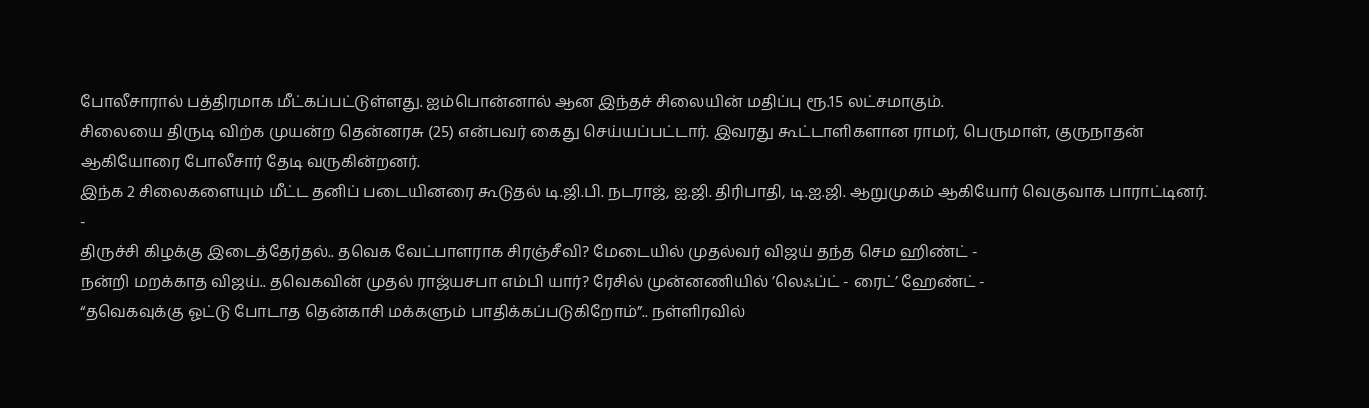போலீசாரால் பத்திரமாக மீட்கப்பட்டுள்ளது. ஐம்பொன்னால் ஆன இந்தச் சிலையின் மதிப்பு ரூ.15 லட்சமாகும்.
சிலையை திருடி விற்க முயன்ற தென்னரசு (25) என்பவர் கைது செய்யப்பட்டார். இவரது கூட்டாளிகளான ராமர், பெருமாள், குருநாதன் ஆகியோரை போலீசார் தேடி வருகின்றனர்.
இந்க 2 சிலைகளையும் மீட்ட தனிப் படையினரை கூடுதல் டி.ஜி.பி. நடராஜ், ஐ.ஜி. திரிபாதி, டி.ஐ.ஜி. ஆறுமுகம் ஆகியோர் வெகுவாக பாராட்டினர்.
-
திருச்சி கிழக்கு இடைத்தேர்தல்.. தவெக வேட்பாளராக சிரஞ்சீவி? மேடையில் முதல்வர் விஜய் தந்த செம ஹிண்ட் -
நன்றி மறக்காத விஜய்.. தவெகவின் முதல் ராஜ்யசபா எம்பி யார்? ரேசில் முன்னணியில் ’லெஃப்ட் - ரைட்’ ஹேண்ட் -
“தவெகவுக்கு ஓட்டு போடாத தென்காசி மக்களும் பாதிக்கப்படுகிறோம்”.. நள்ளிரவில்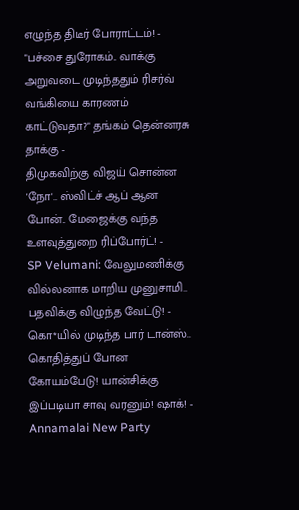எழுந்த திடீர் போராட்டம்! -
"பச்சை துரோகம்.. வாக்கு அறுவடை முடிந்ததும் ரிசர்வ் வங்கியை காரணம் காட்டுவதா?" தங்கம் தென்னரசு தாக்கு -
திமுகவிற்கு விஜய் சொன்ன 'நோ'.. ஸ்விட்ச் ஆப் ஆன போன்.. மேஜைக்கு வந்த உளவுத்துறை ரிப்போர்ட்! -
SP Velumani: வேலுமணிக்கு வில்லனாக மாறிய முனுசாமி.. பதவிக்கு விழுந்த வேட்டு! -
கொ*யில் முடிந்த பார் டான்ஸ்.. கொதித்துப் போன கோயம்பேடு! யான்சிக்கு இப்படியா சாவு வரனும்! ஷாக்! -
Annamalai New Party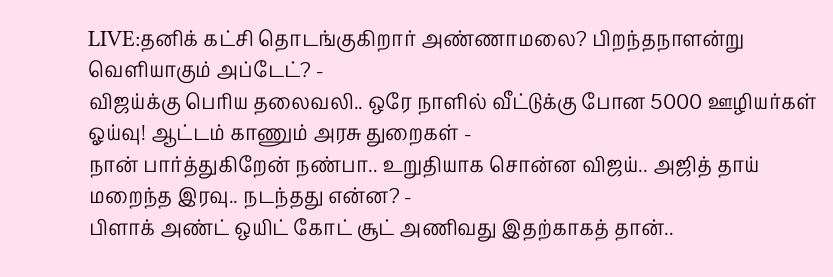LIVE:தனிக் கட்சி தொடங்குகிறார் அண்ணாமலை? பிறந்தநாளன்று வெளியாகும் அப்டேட்? -
விஜய்க்கு பெரிய தலைவலி.. ஒரே நாளில் வீட்டுக்கு போன 5000 ஊழியர்கள் ஓய்வு! ஆட்டம் காணும் அரசு துறைகள் -
நான் பார்த்துகிறேன் நண்பா.. உறுதியாக சொன்ன விஜய்.. அஜித் தாய் மறைந்த இரவு.. நடந்தது என்ன? -
பிளாக் அண்ட் ஒயிட் கோட் சூட் அணிவது இதற்காகத் தான்..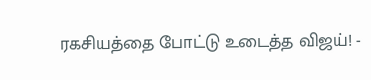ரகசியத்தை போட்டு உடைத்த விஜய்! -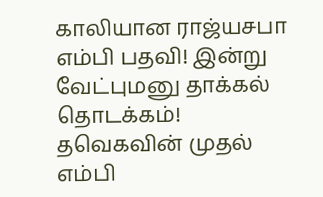காலியான ராஜ்யசபா எம்பி பதவி! இன்று வேட்புமனு தாக்கல் தொடக்கம்! தவெகவின் முதல் எம்பி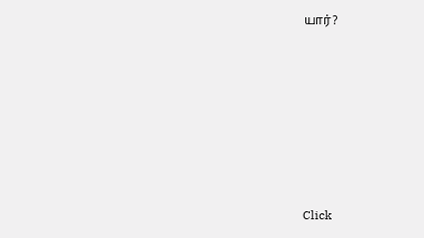யார்?












Click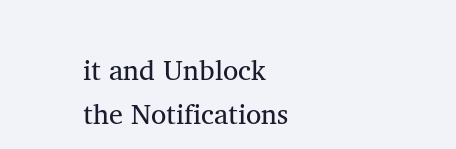it and Unblock the Notifications